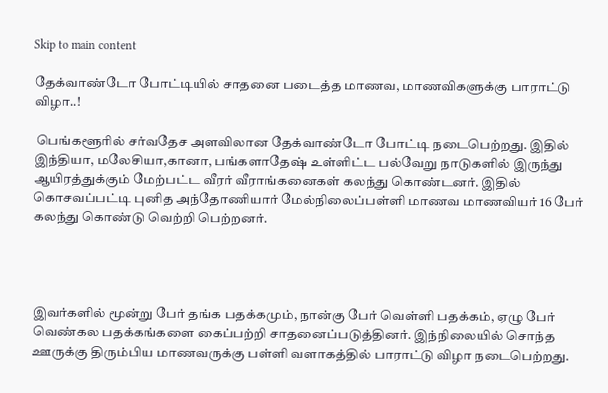Skip to main content

தேக்வாண்டோ போட்டியில் சாதனை படைத்த மாணவ, மாணவிகளுக்கு பாராட்டு விழா..!

 பெங்களூரில் சர்வதேச அளவிலான தேக்வாண்டோ போட்டி நடைபெற்றது. இதில் இந்தியா, மலேசியா,கானா, பங்களாதேஷ் உள்ளிட்ட பல்வேறு நாடுகளில் இருந்து ஆயிரத்துக்கும் மேற்பட்ட வீரர் வீராங்கனைகள் கலந்து கொண்டனர். இதில் கொசவப்பட்டி புனித அந்தோணியார் மேல்நிலைப்பள்ளி மாணவ மாணவியர் 16 பேர் கலந்து கொண்டு வெற்றி பெற்றனர்.




இவர்களில் மூன்று பேர் தங்க பதக்கமும், நான்கு பேர் வெள்ளி பதக்கம், ஏழு பேர் வெண்கல பதக்கங்களை கைப்பற்றி சாதனைப்படுத்தினர். இந்நிலையில் சொந்த ஊருக்கு திரும்பிய மாணவருக்கு பள்ளி வளாகத்தில் பாராட்டு விழா நடைபெற்றது.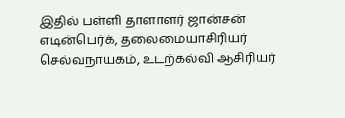இதில் பள்ளி தாளாளர் ஜான்சன் எடின்பெர்க், தலைமையாசிரியர் செல்வநாயகம், உடற்கல்வி ஆசிரியர்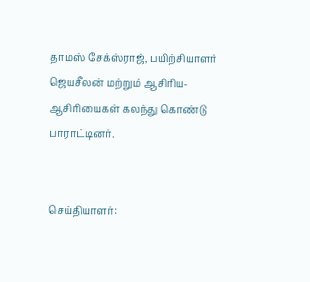தாமஸ் சேக்ஸ்ராஜ், பயிற்சியாளர் ஜெயசீலன் மற்றும் ஆசிரிய-ஆசிரியைகள் கலந்து கொண்டு பாராட்டினர்.


செய்தியாளர்: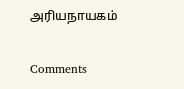அரியநாயகம்

Comments